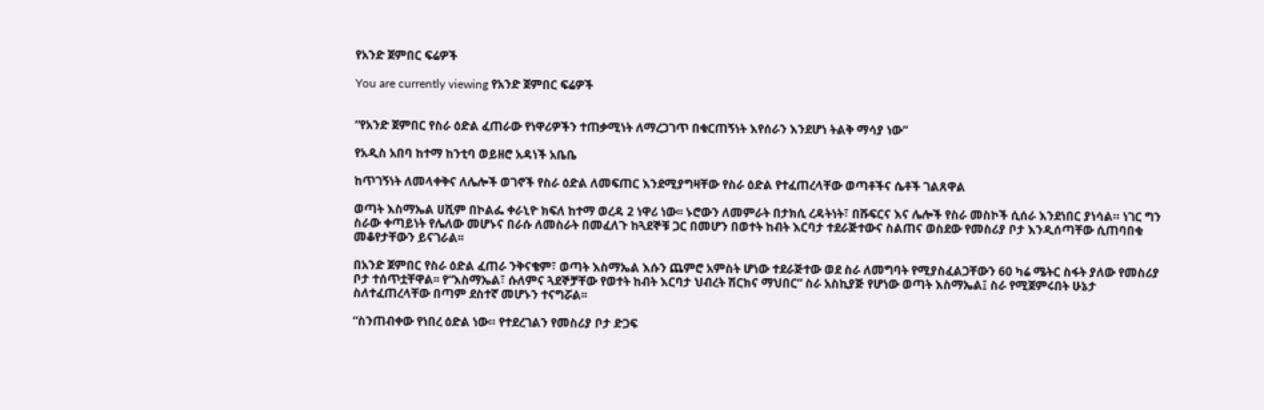የአንድ ጀምበር ፍሬዎች

You are currently viewing የአንድ ጀምበር ፍሬዎች


“የአንድ ጀምበር የስራ ዕድል ፈጠራው የነዋሪዎችን ተጠቃሚነት ለማረጋገጥ በቁርጠኝነት እየሰራን እንደሆነ ትልቅ ማሳያ ነው”

የአዲስ አበባ ከተማ ከንቲባ ወይዘሮ አዳነች አቤቤ

ከጥገኝነት ለመላቀቅና ለሌሎች ወገኖች የስራ ዕድል ለመፍጠር እንደሚያግዛቸው የስራ ዕድል የተፈጠረላቸው ወጣቶችና ሴቶች ገልጸዋል

ወጣት እስማኤል ሀሺም በኮልፌ ቀራኒዮ ክፍለ ከተማ ወረዳ 2 ነዋሪ ነው፡፡ ኑሮውን ለመምራት በታክሲ ረዳትነት፣ በሹፍርና እና ሌሎች የስራ መስኮች ሲሰራ እንደነበር ያነሳል። ነገር ግን ስራው ቀጣይነት የሌለው መሆኑና በራሱ ለመስራት በመፈለጉ ከጓደኞቹ ጋር በመሆን በወተት ከብት እርባታ ተደራጅተውና ስልጠና ወስደው የመስሪያ ቦታ እንዲሰጣቸው ሲጠባበቁ መቆየታቸውን ይናገራል፡፡

በአንድ ጀምበር የስራ ዕድል ፈጠራ ንቅናቄም፣ ወጣት እስማኤል እሱን ጨምሮ አምስት ሆነው ተደራጅተው ወደ ስራ ለመግባት የሚያስፈልጋቸውን 60 ካሬ ሜትር ስፋት ያለው የመስሪያ ቦታ ተሰጥቷቸዋል፡፡ የ“እስማኤል፣ ሱለምና ጓደኞቻቸው የወተት ከብት እርባታ ህብረት ሽርክና ማህበር” ስራ አስኪያጅ የሆነው ወጣት እስማኤል፤ ስራ የሚጀምሩበት ሁኔታ ስለተፈጠረላቸው በጣም ደስተኛ መሆኑን ተናግሯል፡፡

“ስንጠብቀው የነበረ ዕድል ነው። የተደረገልን የመስሪያ ቦታ ድጋፍ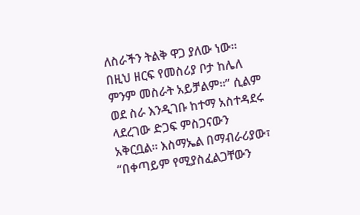ለስራችን ትልቅ ዋጋ ያለው ነው። በዚህ ዘርፍ የመስሪያ ቦታ ከሌለ ምንም መስራት አይቻልም፡፡” ሲልም ወደ ስራ እንዲገቡ ከተማ አስተዳደሩ ላደረገው ድጋፍ ምስጋናውን አቅርቧል። እስማኤል በማብራሪያው፣ “በቀጣይም የሚያስፈልጋቸውን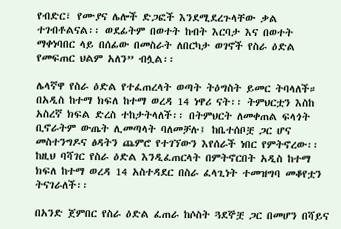የብድር፣ የሙያና ሌሎች ድጋፎች እንደሚደረጉላቸው ቃል ተገብቶልናል፡፡ ወደፊትም በወተት ከብት እርባታ እና በወተት ማቀነባበር ላይ በሰፊው በመስራት ለበርካታ ወገኖች የስራ ዕድል የመፍጠር ህልም አለን” ብሏል፡፡

ሌላኛዋ የስራ ዕድል የተፈጠረላት ወጣት ትዕግስት ይመር ትባላለች። በአዲስ ከተማ ክፍለ ከተማ ወረዳ 14 ነዋሪ ናት፡፡ ትምህርቷን እስከ አስረኛ ክፍል ድረስ ተከታትላለች፡፡ በትምህርት ለመቀጠል ፍላጎት ቢኖራትም ውጤት ሊመጣላት ባለመቻሉ፤ ከቤተሰቦቿ ጋር ሆና መስተንግዶና ፅዳትን ጨምሮ የተገኘውን እየሰራች ነበር የምትኖረው፡፡ ከዚህ ባሻገር የስራ ዕድል እንዲፈጠርላት በምትኖርበት አዲስ ከተማ ክፍለ ከተማ ወረዳ 14 አስተዳደር በስራ ፈላጊነት ተመዝግባ መቆየቷን ትናገራለች፡፡

በአንድ ጀምበር የስራ ዕድል ፈጠራ ከሶስት ጓደኞቿ ጋር በመሆን በሻይና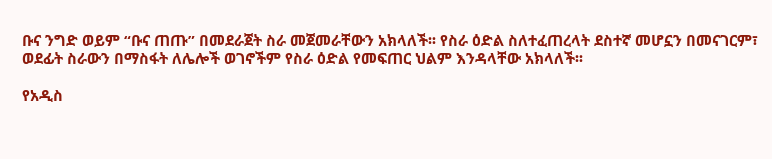ቡና ንግድ ወይም “ቡና ጠጡ” በመደራጀት ስራ መጀመራቸውን አክላለች፡፡ የስራ ዕድል ስለተፈጠረላት ደስተኛ መሆኗን በመናገርም፣ ወደፊት ስራውን በማስፋት ለሌሎች ወገኖችም የስራ ዕድል የመፍጠር ህልም እንዳላቸው አክላለች፡፡

የአዲስ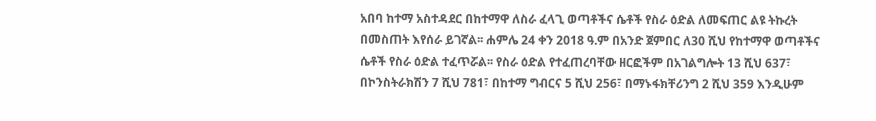አበባ ከተማ አስተዳደር በከተማዋ ለስራ ፈላጊ ወጣቶችና ሴቶች የስራ ዕድል ለመፍጠር ልዩ ትኩረት በመስጠት እየሰራ ይገኛል፡፡ ሐምሌ 24 ቀን 2018 ዓ.ም በአንድ ጀምበር ለ30 ሺህ የከተማዋ ወጣቶችና ሴቶች የስራ ዕድል ተፈጥሯል፡፡ የስራ ዕድል የተፈጠረባቸው ዘርፎችም በአገልግሎት 13 ሺህ 637፣ በኮንስትራክሽን 7 ሺህ 781፣ በከተማ ግብርና 5 ሺህ 256፣ በማኑፋክቸሪንግ 2 ሺህ 359 እንዲሁም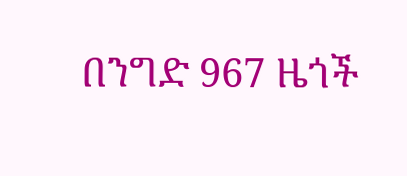በንግድ 967 ዜጎች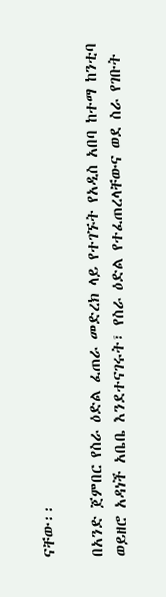ናቸው፡፡

በአንድ ጀምበር የስራ ዕድል ፈጠራ መድረክ ላይ የተገኙት የአዲስ አበባ ከተማ ከንቲባ ወይዘሮ አዳነች አቤቤ እንደተናገሩት፣ የስራ ዕድል የተፈጠረላቸውና ወደ ስራ የገቡት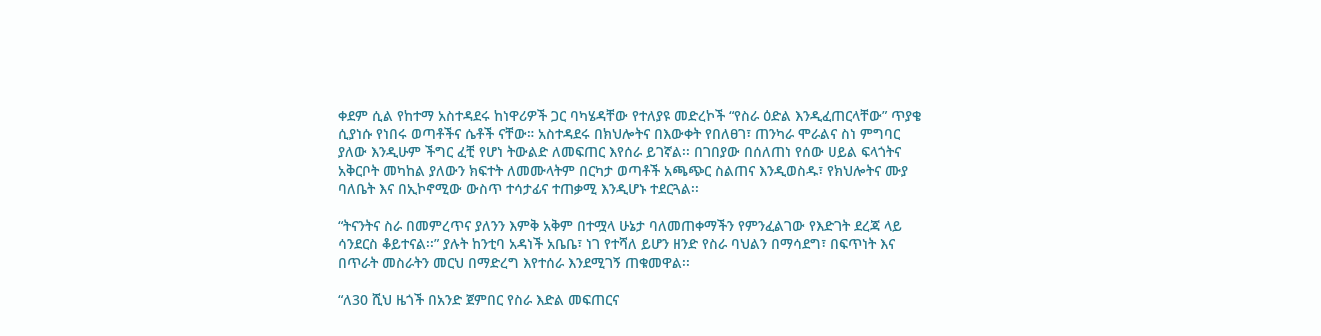ቀደም ሲል የከተማ አስተዳደሩ ከነዋሪዎች ጋር ባካሄዳቸው የተለያዩ መድረኮች “የስራ ዕድል እንዲፈጠርላቸው” ጥያቄ ሲያነሱ የነበሩ ወጣቶችና ሴቶች ናቸው። አስተዳደሩ በክህሎትና በእውቀት የበለፀገ፣ ጠንካራ ሞራልና ስነ ምግባር ያለው እንዲሁም ችግር ፈቺ የሆነ ትውልድ ለመፍጠር እየሰራ ይገኛል፡፡ በገበያው በሰለጠነ የሰው ሀይል ፍላጎትና አቅርቦት መካከል ያለውን ክፍተት ለመሙላትም በርካታ ወጣቶች አጫጭር ስልጠና እንዲወስዱ፣ የክህሎትና ሙያ ባለቤት እና በኢኮኖሚው ውስጥ ተሳታፊና ተጠቃሚ እንዲሆኑ ተደርጓል፡፡

“ትናንትና ስራ በመምረጥና ያለንን እምቅ አቅም በተሟላ ሁኔታ ባለመጠቀማችን የምንፈልገው የእድገት ደረጃ ላይ ሳንደርስ ቆይተናል፡፡” ያሉት ከንቲባ አዳነች አቤቤ፣ ነገ የተሻለ ይሆን ዘንድ የስራ ባህልን በማሳደግ፣ በፍጥነት እና በጥራት መስራትን መርህ በማድረግ እየተሰራ እንደሚገኝ ጠቁመዋል፡፡

“ለ30 ሺህ ዜጎች በአንድ ጀምበር የስራ እድል መፍጠርና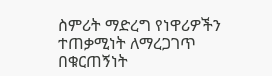ስምሪት ማድረግ የነዋሪዎችን ተጠቃሚነት ለማረጋገጥ በቁርጠኝነት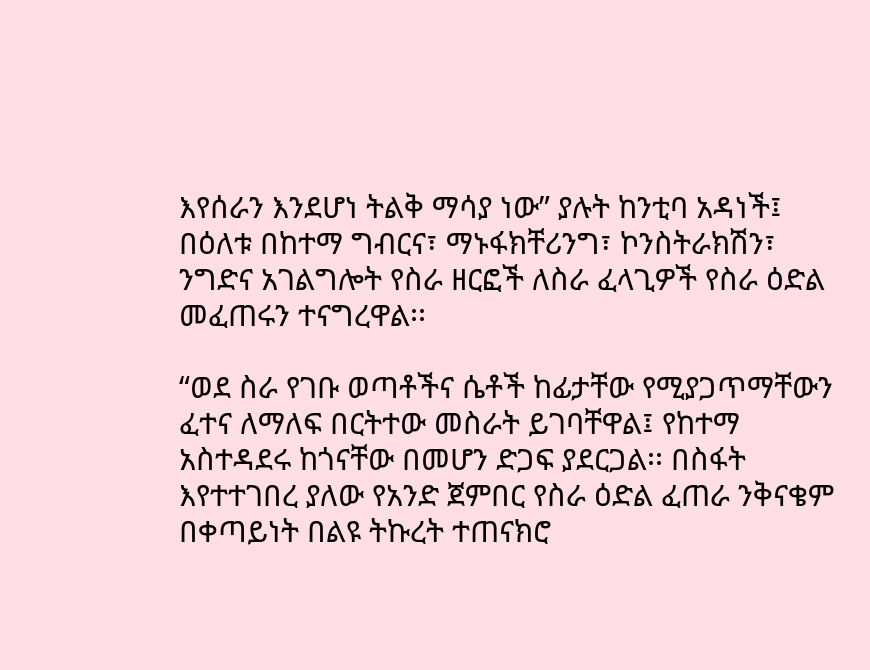እየሰራን እንደሆነ ትልቅ ማሳያ ነው” ያሉት ከንቲባ አዳነች፤ በዕለቱ በከተማ ግብርና፣ ማኑፋክቸሪንግ፣ ኮንስትራክሽን፣ ንግድና አገልግሎት የስራ ዘርፎች ለስራ ፈላጊዎች የስራ ዕድል መፈጠሩን ተናግረዋል፡፡

“ወደ ስራ የገቡ ወጣቶችና ሴቶች ከፊታቸው የሚያጋጥማቸውን ፈተና ለማለፍ በርትተው መስራት ይገባቸዋል፤ የከተማ አስተዳደሩ ከጎናቸው በመሆን ድጋፍ ያደርጋል፡፡ በስፋት እየተተገበረ ያለው የአንድ ጀምበር የስራ ዕድል ፈጠራ ንቅናቄም በቀጣይነት በልዩ ትኩረት ተጠናክሮ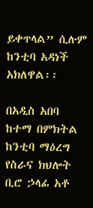ይቀጥላል” ሲሉም ከንቲባ አዳነች አክለዋል፡፡

በአዲስ አበባ ከተማ በምክትል ከንቲባ ማዕረግ የስራና ክህሎት ቢሮ ኃላፊ አቶ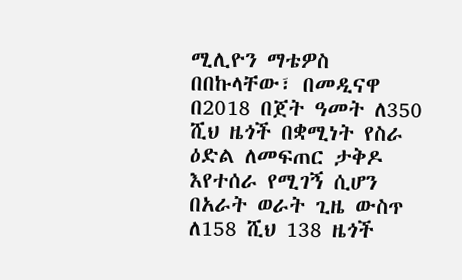ሚሊዮን ማቴዎስ በበኩላቸው፣ በመዲናዋ በ2018 በጀት ዓመት ለ350 ሺህ ዜጎች በቋሚነት የስራ ዕድል ለመፍጠር ታቅዶ  እየተሰራ የሚገኝ ሲሆን በአራት ወራት ጊዜ ውስጥ ለ158 ሺህ 138 ዜጎች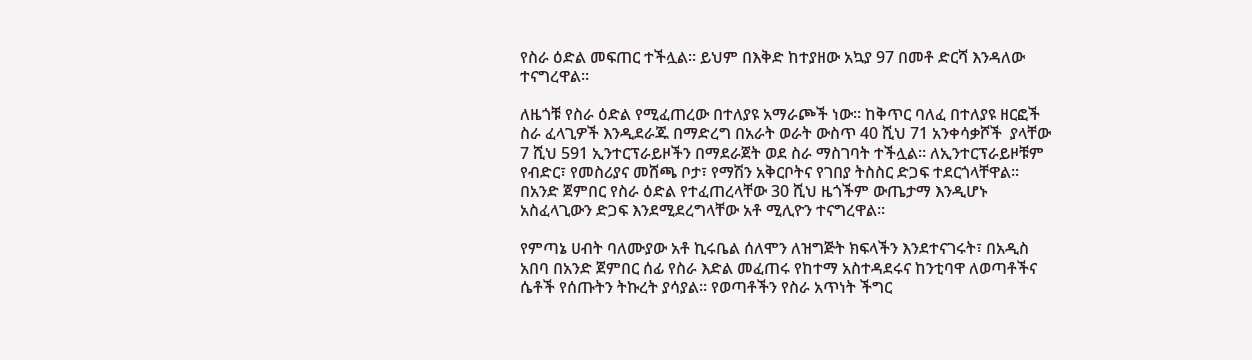የስራ ዕድል መፍጠር ተችሏል፡፡ ይህም በእቅድ ከተያዘው አኳያ 97 በመቶ ድርሻ እንዳለው ተናግረዋል፡፡

ለዜጎቹ የስራ ዕድል የሚፈጠረው በተለያዩ አማራጮች ነው፡፡ ከቅጥር ባለፈ በተለያዩ ዘርፎች ስራ ፈላጊዎች እንዲደራጁ በማድረግ በአራት ወራት ውስጥ 40 ሺህ 71 አንቀሳቃሾች  ያላቸው 7 ሺህ 591 ኢንተርፕራይዞችን በማደራጀት ወደ ስራ ማስገባት ተችሏል፡፡ ለኢንተርፕራይዞቹም የብድር፣ የመስሪያና መሸጫ ቦታ፣ የማሽን አቅርቦትና የገበያ ትስስር ድጋፍ ተደርጎላቸዋል፡፡ በአንድ ጀምበር የስራ ዕድል የተፈጠረላቸው 30 ሺህ ዜጎችም ውጤታማ እንዲሆኑ አስፈላጊውን ድጋፍ እንደሚደረግላቸው አቶ ሚሊዮን ተናግረዋል፡፡

የምጣኔ ሀብት ባለሙያው አቶ ኪሩቤል ሰለሞን ለዝግጅት ክፍላችን እንደተናገሩት፣ በአዲስ አበባ በአንድ ጀምበር ሰፊ የስራ እድል መፈጠሩ የከተማ አስተዳደሩና ከንቲባዋ ለወጣቶችና ሴቶች የሰጡትን ትኩረት ያሳያል፡፡ የወጣቶችን የስራ አጥነት ችግር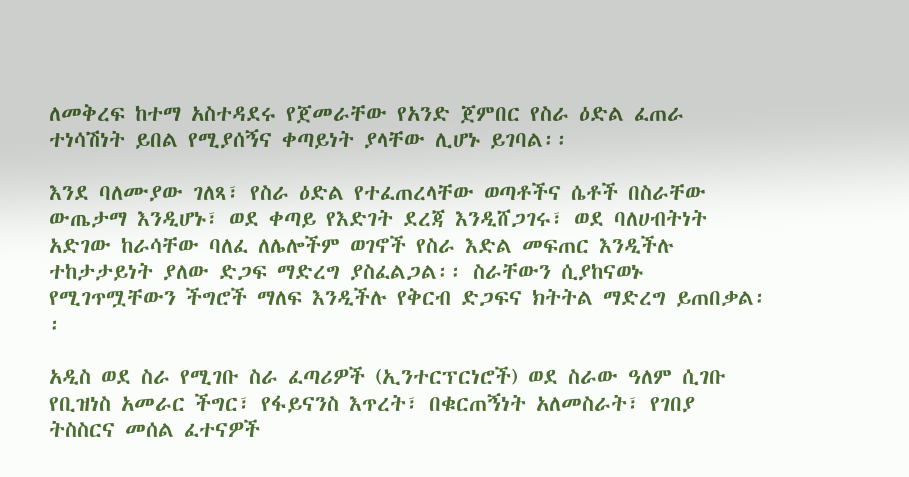ለመቅረፍ ከተማ አስተዳደሩ የጀመራቸው የአንድ ጀምበር የስራ ዕድል ፈጠራ ተነሳሽነት ይበል የሚያሰኝና ቀጣይነት ያላቸው ሊሆኑ ይገባል፡፡

እንደ ባለሙያው ገለጻ፣ የስራ ዕድል የተፈጠረላቸው ወጣቶችና ሴቶች በስራቸው ውጤታማ እንዲሆኑ፣ ወደ ቀጣይ የእድገት ደረጃ እንዲሸጋገሩ፣ ወደ ባለሀብትነት አድገው ከራሳቸው ባለፈ ለሌሎችም ወገኖች የስራ እድል መፍጠር እንዲችሉ ተከታታይነት ያለው ድጋፍ ማድረግ ያስፈልጋል፡፡ ስራቸውን ሲያከናወኑ የሚገጥሟቸውን ችግሮች ማለፍ እንዲችሉ የቅርብ ድጋፍና ክትትል ማድረግ ይጠበቃል፡፡

አዲስ ወደ ስራ የሚገቡ ስራ ፈጣሪዎች (ኢንተርፕርነሮች) ወደ ስራው ዓለም ሲገቡ የቢዝነስ አመራር ችግር፣ የፋይናንስ እጥረት፣ በቁርጠኝነት አለመስራት፣ የገበያ ትስስርና መሰል ፈተናዎች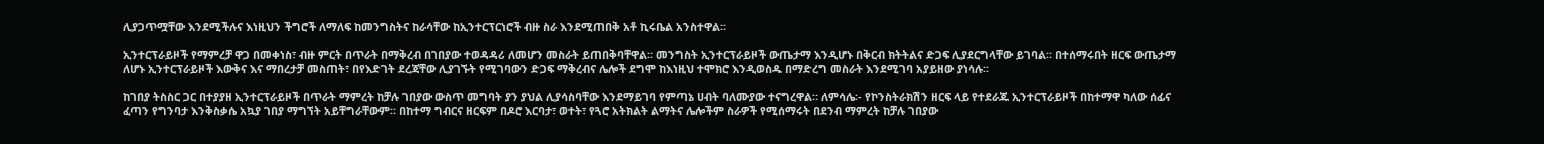ሊያጋጥሟቸው እንደሚችሉና እነዚህን ችግሮች ለማለፍ ከመንግስትና ከራሳቸው ከኢንተርፕርነሮች ብዙ ስራ እንደሚጠበቅ አቶ ኪሩቤል አንስተዋል፡፡

ኢንተርፕራይዞች የማምረቻ ዋጋ በመቀነስ፣ ብዙ ምርት በጥራት በማቅረብ በገበያው ተወዳዳሪ ለመሆን መስራት ይጠበቅባቸዋል። መንግስት ኢንተርፕራይዞች ውጤታማ እንዲሆኑ በቅርብ ክትትልና ድጋፍ ሊያደርግላቸው ይገባል። በተሰማሩበት ዘርፍ ውጤታማ ለሆኑ ኢንተርፕራይዞች እውቅና እና ማበረታቻ መስጠት፣ በየእድገት ደረጃቸው ሊያገኙት የሚገባውን ድጋፍ ማቅረብና ሌሎች ደግሞ ከእነዚህ ተሞክሮ እንዲወስዱ በማድረግ መስራት እንደሚገባ አያይዘው ያነሳሉ፡፡

ከገበያ ትስስር ጋር በተያያዘ ኢንተርፕራይዞች በጥራት ማምረት ከቻሉ ገበያው ውስጥ መግባት ያን ያህል ሊያሳስባቸው እንደማይገባ የምጣኔ ሀብት ባለሙያው ተናግረዋል። ለምሳሌ፡- የኮንስትራክሽን ዘርፍ ላይ የተደራጁ ኢንተርፕራይዞች በከተማዋ ካለው ሰፊና ፈጣን የግንባታ እንቅስቃሴ አኳያ ገበያ ማግኘት አይቸግራቸውም። በከተማ ግብርና ዘርፍም በዶሮ እርባታ፣ ወተት፣ የጓሮ አትክልት ልማትና ሌሎችም ስራዎች የሚሰማሩት በደንብ ማምረት ከቻሉ ገበያው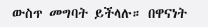ውስጥ መግባት ይችላሉ። በዋናነት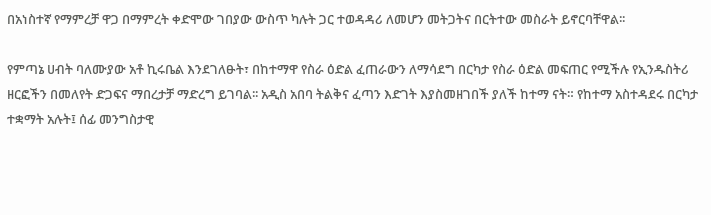በአነስተኛ የማምረቻ ዋጋ በማምረት ቀድሞው ገበያው ውስጥ ካሉት ጋር ተወዳዳሪ ለመሆን መትጋትና በርትተው መስራት ይኖርባቸዋል፡፡

የምጣኔ ሀብት ባለሙያው አቶ ኪሩቤል እንደገለፁት፣ በከተማዋ የስራ ዕድል ፈጠራውን ለማሳደግ በርካታ የስራ ዕድል መፍጠር የሚችሉ የኢንዱስትሪ ዘርፎችን በመለየት ድጋፍና ማበረታቻ ማድረግ ይገባል፡፡ አዲስ አበባ ትልቅና ፈጣን እድገት እያስመዘገበች ያለች ከተማ ናት። የከተማ አስተዳደሩ በርካታ ተቋማት አሉት፤ ሰፊ መንግስታዊ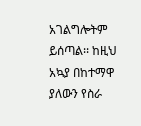አገልግሎትም ይሰጣል፡፡ ከዚህ አኳያ በከተማዋ ያለውን የስራ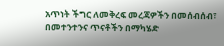አጥነት ችግር ለመቅረፍ መረጃዎችን በመሰብሰብ፣ በመተንተንና ጥናቶችን በማካሄድ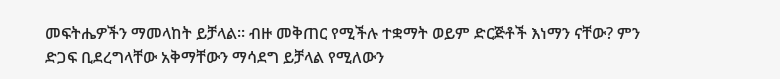መፍትሔዎችን ማመላከት ይቻላል፡፡ ብዙ መቅጠር የሚችሉ ተቋማት ወይም ድርጅቶች እነማን ናቸው? ምን ድጋፍ ቢደረግላቸው አቅማቸውን ማሳደግ ይቻላል የሚለውን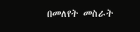በመለየት መስራት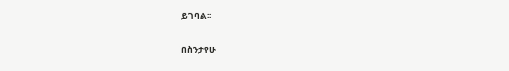ይገባል፡፡

በስንታየሁ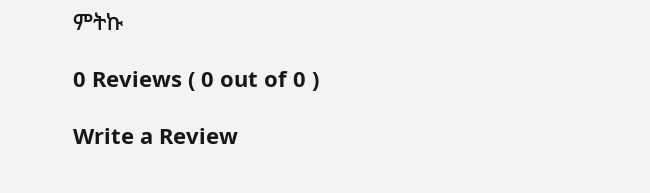ምትኩ

0 Reviews ( 0 out of 0 )

Write a Review